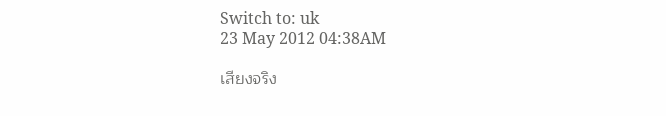Switch to: uk
23 May 2012 04:38AM

เสียงจริง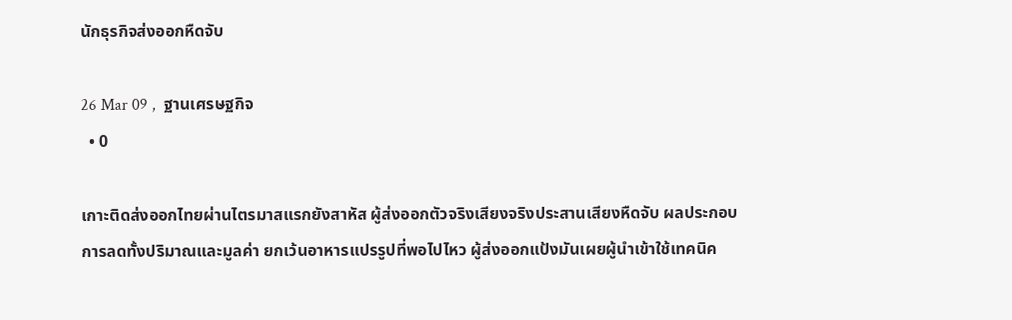นักธุรกิจส่งออกหืดจับ

26 Mar 09 ,  ฐานเศรษฐกิจ
  • 0

เกาะติดส่งออกไทยผ่านไตรมาสแรกยังสาหัส ผู้ส่งออกตัวจริงเสียงจริงประสานเสียงหืดจับ ผลประกอบการลดทั้งปริมาณและมูลค่า ยกเว้นอาหารแปรรูปที่พอไปไหว ผู้ส่งออกแป้งมันเผยผู้นำเข้าใช้เทคนิค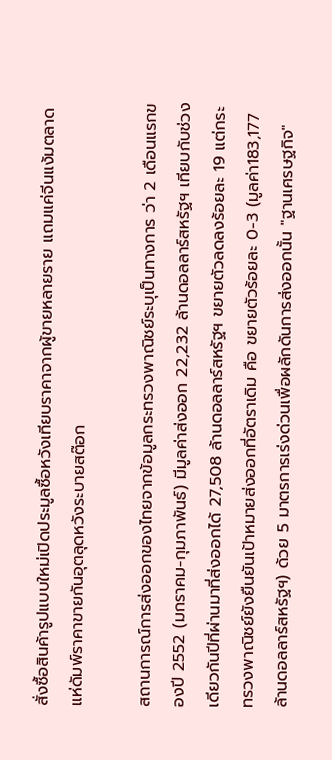สั่งซื้อสินค้ารูปแบบใหม่เปิดประมูลซื้อหวังเทียบราคาจากผู้ขายหลายราย แถมแค่จีนแง้มตลาดแห่ดัมพ์ราคาขายกันอุตลุดหวังระบายสต๊อก

สถานการณ์การส่งออกของไทยจากข้อมูลกระทรวงพาณิชย์ระบุเป็นทางการ ว่า 2 เดือนแรกของปี 2552 (มกราคม-กุมภาพันธ์) มีมูลค่าส่งออก 22,232 ล้านดอลลาร์สหรัฐฯ เทียบกับช่วงเดียวกันปีที่ผ่านมาที่ส่งออกได้ 27,508 ล้านดอลลาร์สหรัฐฯ ขยายตัวลดลงร้อยละ 19 แต่กระทรวงพาณิชย์ยังยืนยันเป้าหมายส่งออกที่อัตราเดิม คือ ขยายตัวร้อยละ 0-3 (มูลค่า183,177 ล้านดอลลาร์สหรัฐฯ) ด้วย 5 มาตรการเร่งด่วนเพื่อผลักดันการส่งออกนั้น "ฐานเศรษฐกิจ"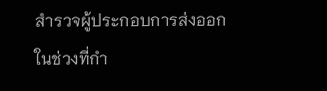สำรวจผู้ประกอบการส่งออก ในช่วงที่กำ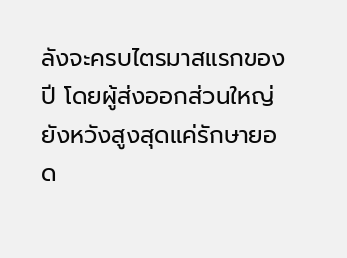ลังจะครบไตรมาสแรกของปี โดยผู้ส่งออกส่วนใหญ่ยังหวังสูงสุดแค่รักษายอด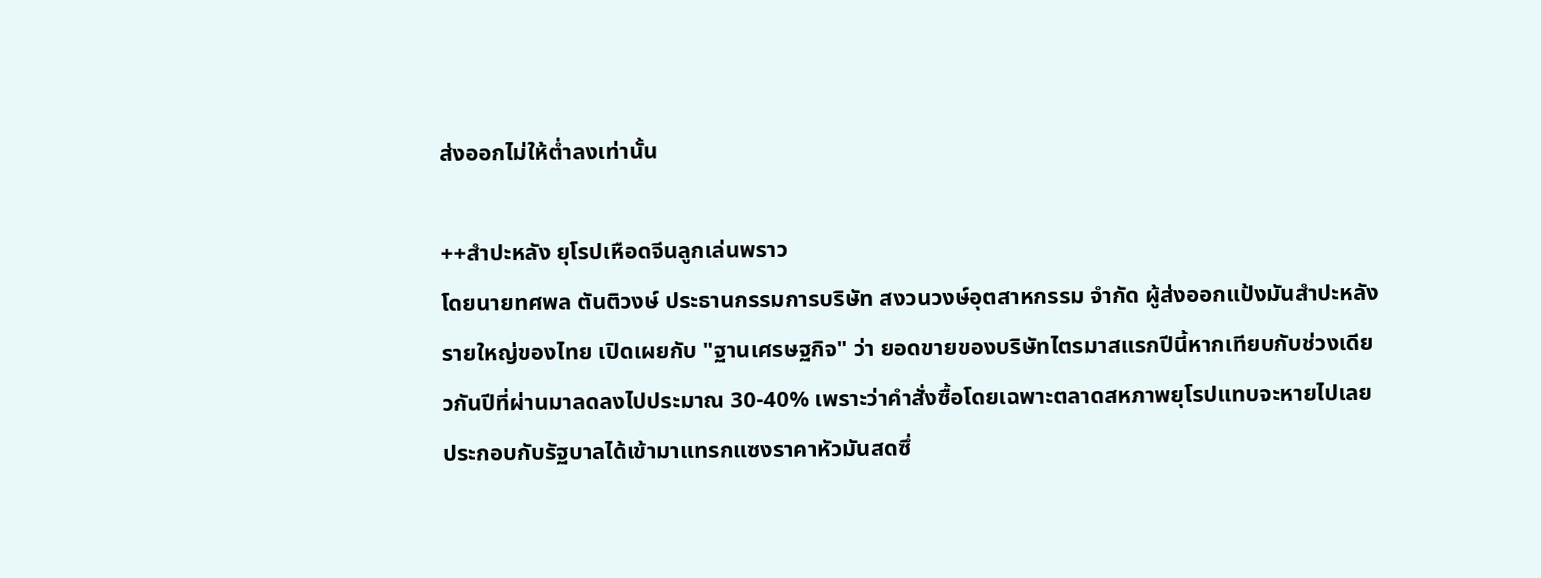ส่งออกไม่ให้ต่ำลงเท่านั้น

++สำปะหลัง ยุโรปเหือดจีนลูกเล่นพราว
โดยนายทศพล ตันติวงษ์ ประธานกรรมการบริษัท สงวนวงษ์อุตสาหกรรม จำกัด ผู้ส่งออกแป้งมันสำปะหลังรายใหญ่ของไทย เปิดเผยกับ "ฐานเศรษฐกิจ" ว่า ยอดขายของบริษัทไตรมาสแรกปีนี้หากเทียบกับช่วงเดียวกันปีที่ผ่านมาลดลงไปประมาณ 30-40% เพราะว่าคำสั่งซื้อโดยเฉพาะตลาดสหภาพยุโรปแทบจะหายไปเลย ประกอบกับรัฐบาลได้เข้ามาแทรกแซงราคาหัวมันสดซึ่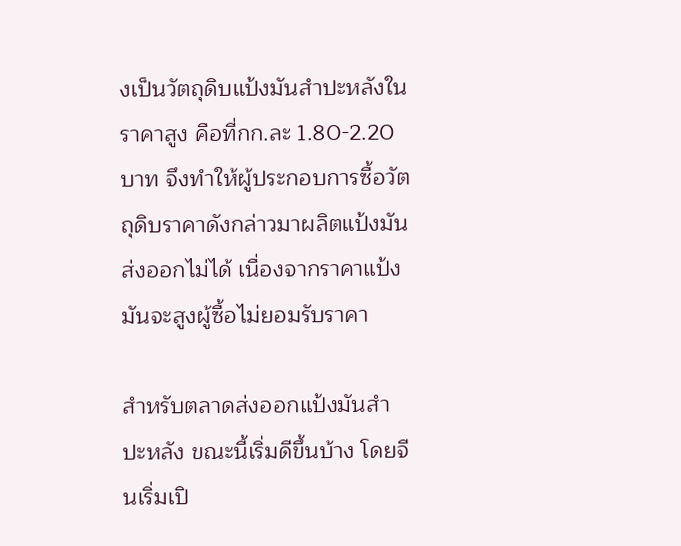งเป็นวัตถุดิบแป้งมันสำปะหลังในราคาสูง คือที่กก.ละ 1.80-2.20 บาท จึงทำให้ผู้ประกอบการซื้อวัตถุดิบราคาดังกล่าวมาผลิตแป้งมันส่งออกไม่ได้ เนื่องจากราคาแป้งมันจะสูงผู้ซื้อไม่ยอมรับราคา

สำหรับตลาดส่งออกแป้งมันสำปะหลัง ขณะนี้เริ่มดีขึ้นบ้าง โดยจีนเริ่มเปิ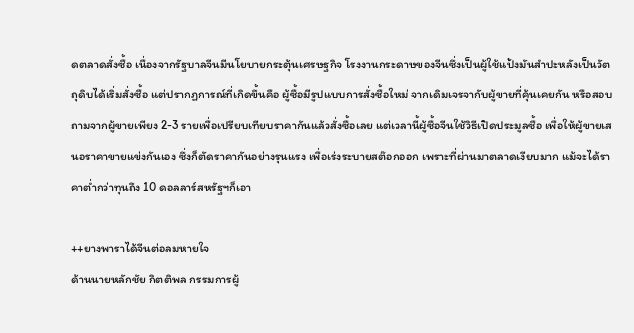ดตลาดสั่งซื้อ เนื่องจากรัฐบาลจีนมีนโยบายกระตุ้นเศรษฐกิจ โรงงานกระดาษของจีนซึ่งเป็นผู้ใช้แป้งมันสำปะหลังเป็นวัตถุดิบได้เริ่มสั่งซื้อ แต่ปรากฏการณ์ที่เกิดขึ้นคือ ผู้ซื้อมีรูปแบบการสั่งซื้อใหม่ จากเดิมเจรจากับผู้ขายที่คุ้นเคยกัน หรือสอบถามจากผู้ขายเพียง 2-3 รายเพื่อเปรียบเทียบราคากันแล้วสั่งซื้อเลย แต่เวลานี้ผู้ซื้อจีนใช้วิธีเปิดประมูลซื้อ เพื่อให้ผู้ขายเสนอราคาขายแข่งกันเอง ซึ่งก็ตัดราคากันอย่างรุนแรง เพื่อเร่งระบายสต๊อกออก เพราะที่ผ่านมาตลาดเงียบมาก แม้จะได้ราคาต่ำกว่าทุนถึง 10 ดอลลาร์สหรัฐฯก็เอา

++ยางพาราได้จีนต่อลมหายใจ
ด้านนายหลักชัย กิตติพล กรรมการผู้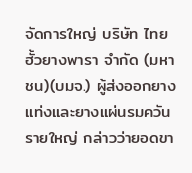จัดการใหญ่ บริษัท ไทยฮั้วยางพารา จำกัด (มหาชน)(บมจ.) ผู้ส่งออกยางแท่งและยางแผ่นรมควันรายใหญ่ กล่าวว่ายอดขา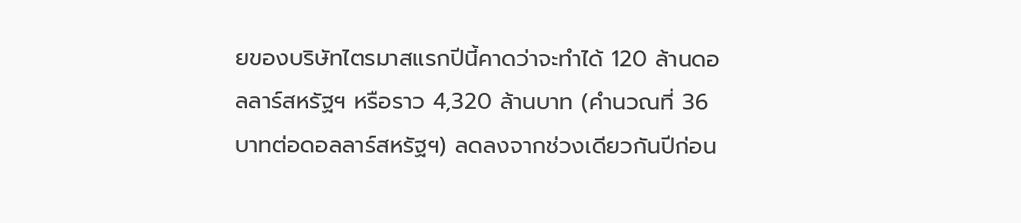ยของบริษัทไตรมาสแรกปีนี้คาดว่าจะทำได้ 120 ล้านดอลลาร์สหรัฐฯ หรือราว 4,320 ล้านบาท (คำนวณที่ 36 บาทต่อดอลลาร์สหรัฐฯ) ลดลงจากช่วงเดียวกันปีก่อน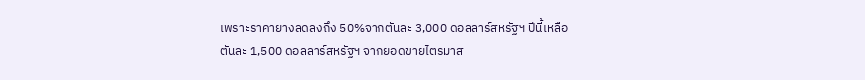เพราะราคายางลดลงถึง 50%จากตันละ 3,000 ดอลลาร์สหรัฐฯ ปีนี้เหลือตันละ 1,500 ดอลลาร์สหรัฐฯ จากยอดขายไตรมาส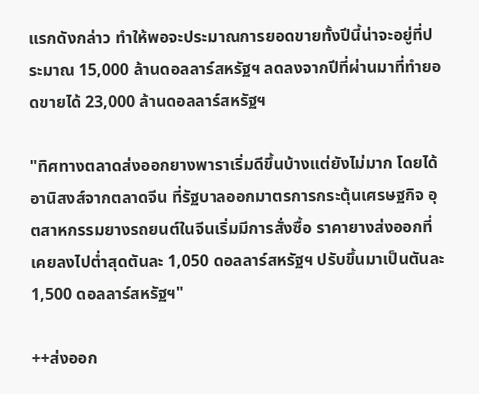แรกดังกล่าว ทำให้พอจะประมาณการยอดขายทั้งปีนี้น่าจะอยู่ที่ประมาณ 15,000 ล้านดอลลาร์สหรัฐฯ ลดลงจากปีที่ผ่านมาที่ทำยอดขายได้ 23,000 ล้านดอลลาร์สหรัฐฯ

"ทิศทางตลาดส่งออกยางพาราเริ่มดีขึ้นบ้างแต่ยังไม่มาก โดยได้อานิสงส์จากตลาดจีน ที่รัฐบาลออกมาตรการกระตุ้นเศรษฐกิจ อุตสาหกรรมยางรถยนต์ในจีนเริ่มมีการสั่งซื้อ ราคายางส่งออกที่เคยลงไปต่ำสุดตันละ 1,050 ดอลลาร์สหรัฐฯ ปรับขึ้นมาเป็นตันละ 1,500 ดอลลาร์สหรัฐฯ"

++ส่งออก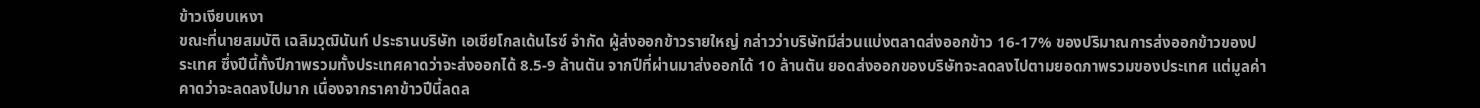ข้าวเงียบเหงา
ขณะที่นายสมบัติ เฉลิมวุฒินันท์ ประธานบริษัท เอเชียโกลเด้นไรซ์ จำกัด ผู้ส่งออกข้าวรายใหญ่ กล่าวว่าบริษัทมีส่วนแบ่งตลาดส่งออกข้าว 16-17% ของปริมาณการส่งออกข้าวของประเทศ ซึ่งปีนี้ทั้งปีภาพรวมทั้งประเทศคาดว่าจะส่งออกได้ 8.5-9 ล้านตัน จากปีที่ผ่านมาส่งออกได้ 10 ล้านตัน ยอดส่งออกของบริษัทจะลดลงไปตามยอดภาพรวมของประเทศ แต่มูลค่าคาดว่าจะลดลงไปมาก เนื่องจากราคาข้าวปีนี้ลดล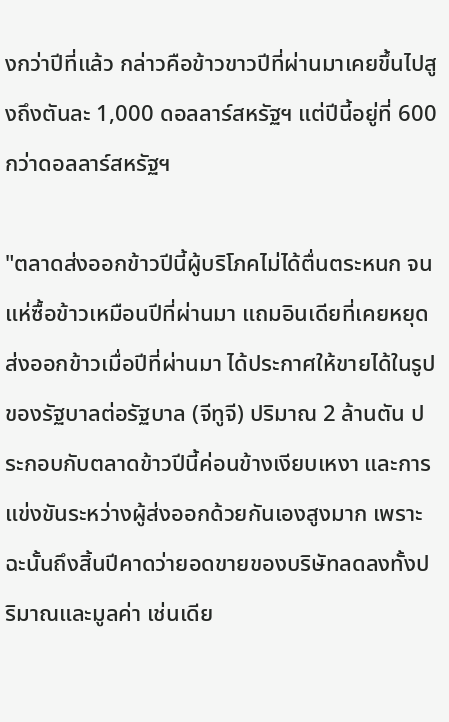งกว่าปีที่แล้ว กล่าวคือข้าวขาวปีที่ผ่านมาเคยขึ้นไปสูงถึงตันละ 1,000 ดอลลาร์สหรัฐฯ แต่ปีนี้อยู่ที่ 600 กว่าดอลลาร์สหรัฐฯ

"ตลาดส่งออกข้าวปีนี้ผู้บริโภคไม่ได้ตื่นตระหนก จนแห่ซื้อข้าวเหมือนปีที่ผ่านมา แถมอินเดียที่เคยหยุดส่งออกข้าวเมื่อปีที่ผ่านมา ได้ประกาศให้ขายได้ในรูปของรัฐบาลต่อรัฐบาล (จีทูจี) ปริมาณ 2 ล้านตัน ประกอบกับตลาดข้าวปีนี้ค่อนข้างเงียบเหงา และการแข่งขันระหว่างผู้ส่งออกด้วยกันเองสูงมาก เพราะฉะนั้นถึงสิ้นปีคาดว่ายอดขายของบริษัทลดลงทั้งปริมาณและมูลค่า เช่นเดีย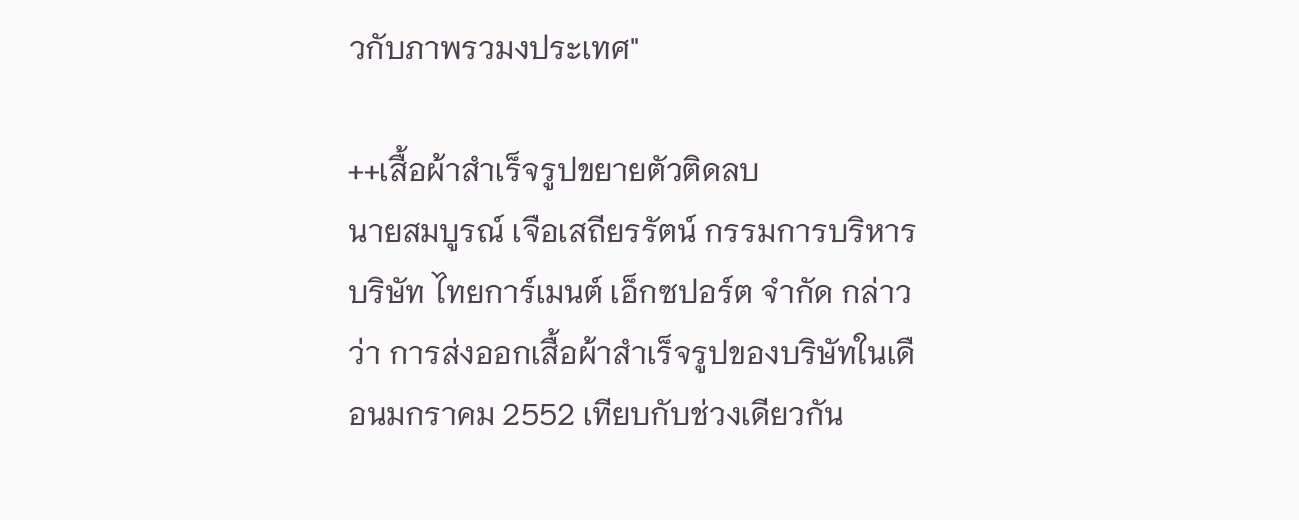วกับภาพรวมงประเทศ"

++เสื้อผ้าสำเร็จรูปขยายตัวติดลบ
นายสมบูรณ์ เจือเสถียรรัตน์ กรรมการบริหาร บริษัท ไทยการ์เมนต์ เอ็กซปอร์ต จำกัด กล่าวว่า การส่งออกเสื้อผ้าสำเร็จรูปของบริษัทในเดือนมกราคม 2552 เทียบกับช่วงเดียวกัน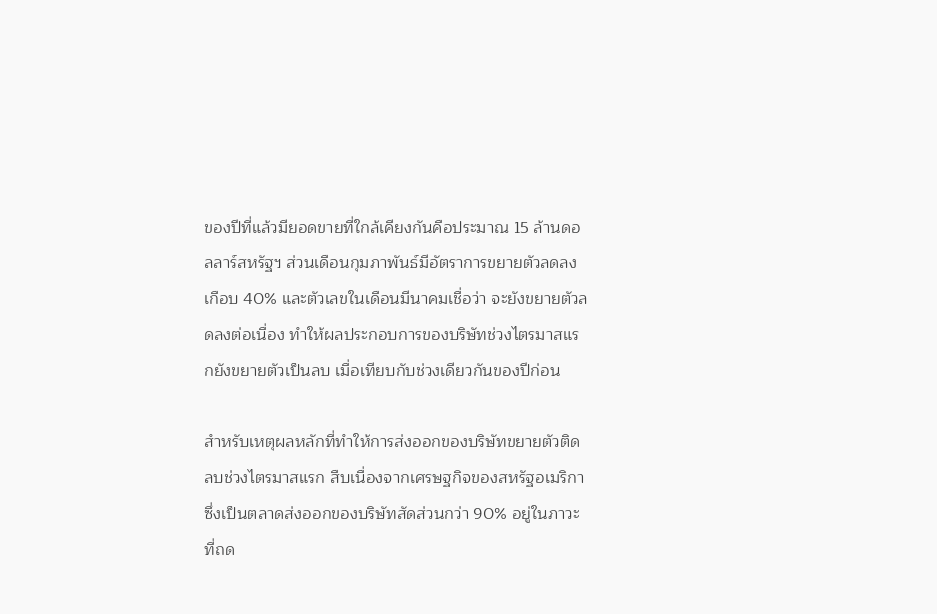ของปีที่แล้วมียอดขายที่ใกล้เคียงกันคือประมาณ 15 ล้านดอลลาร์สหรัฐฯ ส่วนเดือนกุมภาพันธ์มีอัตราการขยายตัวลดลงเกือบ 40% และตัวเลขในเดือนมีนาคมเชื่อว่า จะยังขยายตัวลดลงต่อเนื่อง ทำให้ผลประกอบการของบริษัทช่วงไตรมาสแรกยังขยายตัวเป็นลบ เมื่อเทียบกับช่วงเดียวกันของปีก่อน

สำหรับเหตุผลหลักที่ทำให้การส่งออกของบริษัทขยายตัวติดลบช่วงไตรมาสแรก สืบเนื่องจากเศรษฐกิจของสหรัฐอเมริกา ซึ่งเป็นตลาดส่งออกของบริษัทสัดส่วนกว่า 90% อยู่ในภาวะที่ถด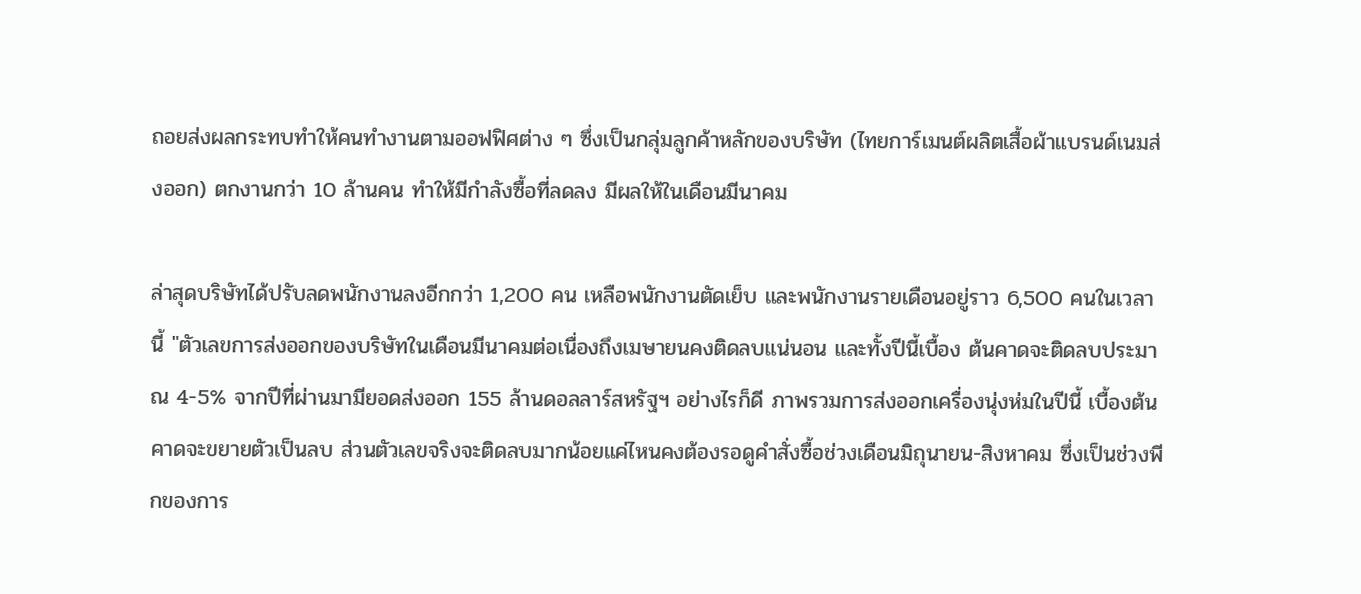ถอยส่งผลกระทบทำให้คนทำงานตามออฟฟิศต่าง ๆ ซึ่งเป็นกลุ่มลูกค้าหลักของบริษัท (ไทยการ์เมนต์ผลิตเสื้อผ้าแบรนด์เนมส่งออก) ตกงานกว่า 10 ล้านคน ทำให้มีกำลังซื้อที่ลดลง มีผลให้ในเดือนมีนาคม

ล่าสุดบริษัทได้ปรับลดพนักงานลงอีกกว่า 1,200 คน เหลือพนักงานตัดเย็บ และพนักงานรายเดือนอยู่ราว 6,500 คนในเวลานี้ "ตัวเลขการส่งออกของบริษัทในเดือนมีนาคมต่อเนื่องถึงเมษายนคงติดลบแน่นอน และทั้งปีนี้เบื้อง ต้นคาดจะติดลบประมาณ 4-5% จากปีที่ผ่านมามียอดส่งออก 155 ล้านดอลลาร์สหรัฐฯ อย่างไรก็ดี ภาพรวมการส่งออกเครื่องนุ่งห่มในปีนี้ เบื้องต้นคาดจะขยายตัวเป็นลบ ส่วนตัวเลขจริงจะติดลบมากน้อยแค่ไหนคงต้องรอดูคำสั่งซื้อช่วงเดือนมิถุนายน-สิงหาคม ซึ่งเป็นช่วงพีกของการ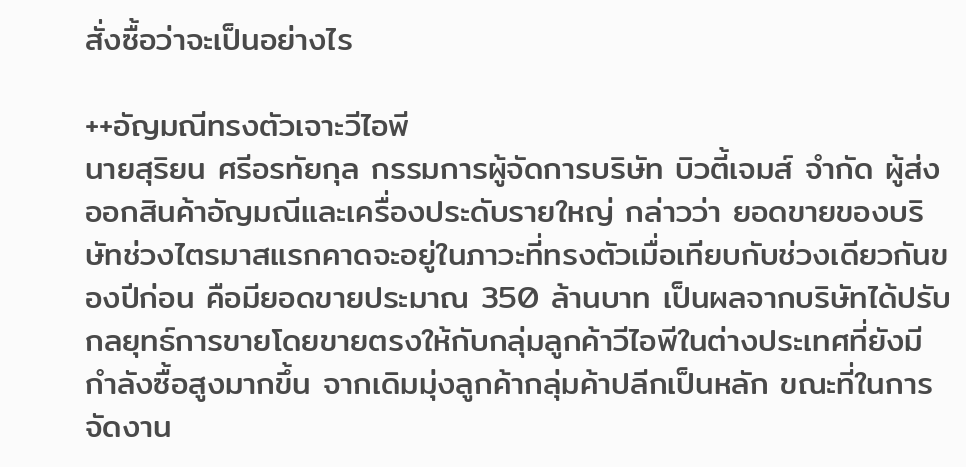สั่งซื้อว่าจะเป็นอย่างไร

++อัญมณีทรงตัวเจาะวีไอพี
นายสุริยน ศรีอรทัยกุล กรรมการผู้จัดการบริษัท บิวตี้เจมส์ จำกัด ผู้ส่งออกสินค้าอัญมณีและเครื่องประดับรายใหญ่ กล่าวว่า ยอดขายของบริษัทช่วงไตรมาสแรกคาดจะอยู่ในภาวะที่ทรงตัวเมื่อเทียบกับช่วงเดียวกันของปีก่อน คือมียอดขายประมาณ 350 ล้านบาท เป็นผลจากบริษัทได้ปรับกลยุทธ์การขายโดยขายตรงให้กับกลุ่มลูกค้าวีไอพีในต่างประเทศที่ยังมีกำลังซื้อสูงมากขึ้น จากเดิมมุ่งลูกค้ากลุ่มค้าปลีกเป็นหลัก ขณะที่ในการจัดงาน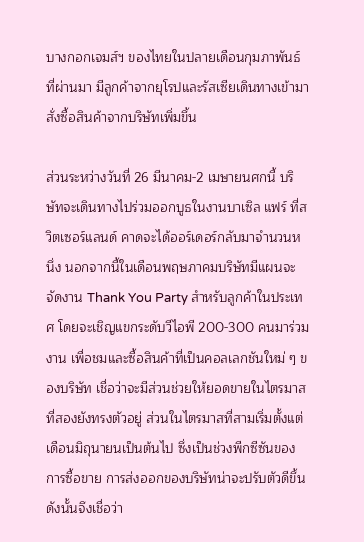บางกอกเจมส์ฯ ของไทยในปลายเดือนกุมภาพันธ์ที่ผ่านมา มีลูกค้าจากยุโรปและรัสเซียเดินทางเข้ามาสั่งซื้อสินค้าจากบริษัทเพิ่มขึ้น

ส่วนระหว่างวันที่ 26 มีนาคม-2 เมษายนศกนี้ บริษัทจะเดินทางไปร่วมออกบูธในงานบาเซิล แฟร์ ที่สวิตเซอร์แลนด์ คาดจะได้ออร์เดอร์กลับมาจำนวนหนึ่ง นอกจากนี้ในเดือนพฤษภาคมบริษัทมีแผนจะจัดงาน Thank You Party สำหรับลูกค้าในประเทศ โดยจะเชิญแขกระดับวีไอพี 200-300 คนมาร่วมงาน เพื่อชมและซื้อสินค้าที่เป็นคอลเลกชันใหม่ ๆ ของบริษัท เชื่อว่าจะมีส่วนช่วยให้ยอดขายในไตรมาสที่สองยังทรงตัวอยู่ ส่วนในไตรมาสที่สามเริ่มตั้งแต่เดือนมิถุนายนเป็นต้นไป ซึ่งเป็นช่วงพีกซีซันของการซื้อขาย การส่งออกของบริษัทน่าจะปรับตัวดีขึ้น ดังนั้นจึงเชื่อว่า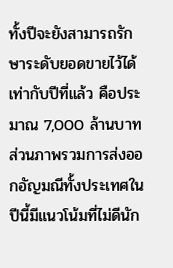ทั้งปีจะยังสามารถรักษาระดับยอดขายไว้ได้เท่ากับปีที่แล้ว คือประมาณ 7,000 ล้านบาท ส่วนภาพรวมการส่งออกอัญมณีทั้งประเทศในปีนี้มีแนวโน้มที่ไม่ดีนัก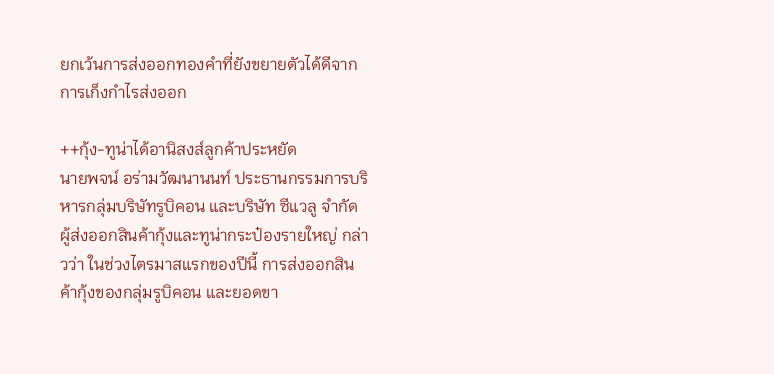ยกเว้นการส่งออกทองคำที่ยังขยายตัวได้ดีจากการเก็งกำไรส่งออก

++กุ้ง-ทูน่าได้อานิสงส์ลูกค้าประหยัด
นายพจน์ อร่ามวัฒนานนท์ ประธานกรรมการบริหารกลุ่มบริษัทรูบิคอน และบริษัท ซีแวลู จำกัด ผู้ส่งออกสินค้ากุ้งและทูน่ากระป๋องรายใหญ่ กล่าวว่า ในช่วงไตรมาสแรกของปีนี้ การส่งออกสินค้ากุ้งของกลุ่มรูบิคอน และยอดขา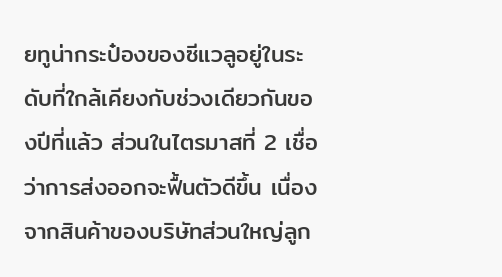ยทูน่ากระป๋องของซีแวลูอยู่ในระดับที่ใกล้เคียงกับช่วงเดียวกันของปีที่แล้ว ส่วนในไตรมาสที่ 2 เชื่อว่าการส่งออกจะฟื้นตัวดีขึ้น เนื่องจากสินค้าของบริษัทส่วนใหญ่ลูก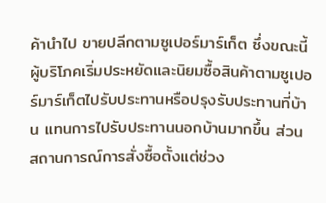ค้านำไป ขายปลีกตามซูเปอร์มาร์เก็ต ซึ่งขณะนี้ผู้บริโภคเริ่มประหยัดและนิยมซื้อสินค้าตามซูเปอร์มาร์เก็ตไปรับประทานหรือปรุงรับประทานที่บ้าน แทนการไปรับประทานนอกบ้านมากขึ้น ส่วนสถานการณ์การสั่งซื้อตั้งแต่ช่วง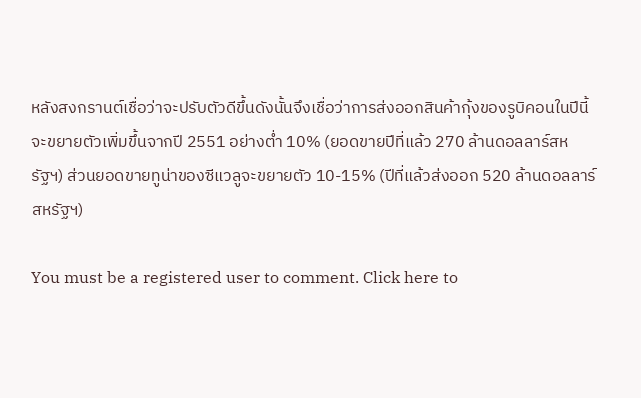หลังสงกรานต์เชื่อว่าจะปรับตัวดีขึ้นดังนั้นจึงเชื่อว่าการส่งออกสินค้ากุ้งของรูบิคอนในปีนี้จะขยายตัวเพิ่มขึ้นจากปี 2551 อย่างต่ำ 10% (ยอดขายปีที่แล้ว 270 ล้านดอลลาร์สหรัฐฯ) ส่วนยอดขายทูน่าของซีแวลูจะขยายตัว 10-15% (ปีที่แล้วส่งออก 520 ล้านดอลลาร์สหรัฐฯ)

You must be a registered user to comment. Click here to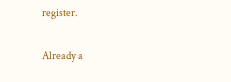register.

Already a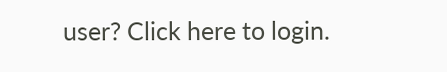user? Click here to login.